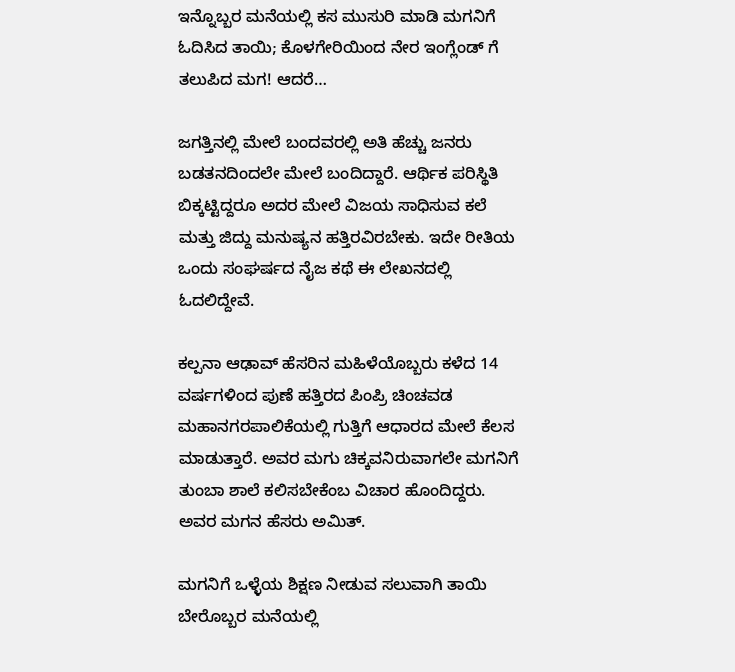ಇನ್ನೊಬ್ಬರ ಮನೆಯಲ್ಲಿ ಕಸ ಮುಸುರಿ ಮಾಡಿ ಮಗನಿಗೆ ಓದಿಸಿದ ತಾಯಿ; ಕೊಳಗೇರಿಯಿಂದ ನೇರ ಇಂಗ್ಲೆಂಡ್ ಗೆ ತಲುಪಿದ ಮಗ! ಆದರೆ…

ಜಗತ್ತಿನಲ್ಲಿ ಮೇಲೆ ಬಂದವರಲ್ಲಿ ಅತಿ ಹೆಚ್ಚು ಜನರು ಬಡತನದಿಂದಲೇ ಮೇಲೆ ಬಂದಿದ್ದಾರೆ. ಆರ್ಥಿಕ ಪರಿಸ್ಥಿತಿ ಬಿಕ್ಕಟ್ಟಿದ್ದರೂ ಅದರ ಮೇಲೆ ವಿಜಯ ಸಾಧಿಸುವ ಕಲೆ ಮತ್ತು ಜಿದ್ದು ಮನುಷ್ಯನ ಹತ್ತಿರವಿರಬೇಕು. ಇದೇ ರೀತಿಯ ಒಂದು ಸಂಘರ್ಷದ ನೈಜ ಕಥೆ ಈ ಲೇಖನದಲ್ಲಿ ಓದಲಿದ್ದೇವೆ.

ಕಲ್ಪನಾ ಆಢಾವ್ ಹೆಸರಿನ ಮಹಿಳೆಯೊಬ್ಬರು ಕಳೆದ 14 ವರ್ಷಗಳಿಂದ ಪುಣೆ ಹತ್ತಿರದ ಪಿಂಪ್ರಿ ಚಿಂಚವಡ ಮಹಾನಗರಪಾಲಿಕೆಯಲ್ಲಿ ಗುತ್ತಿಗೆ ಆಧಾರದ ಮೇಲೆ ಕೆಲಸ ಮಾಡುತ್ತಾರೆ. ಅವರ ಮಗು ಚಿಕ್ಕವನಿರುವಾಗಲೇ ಮಗನಿಗೆ ತುಂಬಾ ಶಾಲೆ ಕಲಿಸಬೇಕೆಂಬ ವಿಚಾರ ಹೊಂದಿದ್ದರು. ಅವರ ಮಗನ ಹೆಸರು ಅಮಿತ್.

ಮಗನಿಗೆ ಒಳ್ಳೆಯ ಶಿಕ್ಷಣ ನೀಡುವ ಸಲುವಾಗಿ ತಾಯಿ ಬೇರೊಬ್ಬರ ಮನೆಯಲ್ಲಿ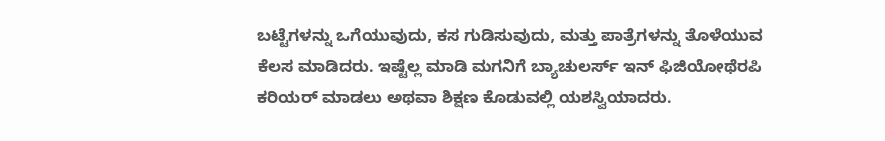ಬಟ್ಟೆಗಳನ್ನು ಒಗೆಯುವುದು, ಕಸ ಗುಡಿಸುವುದು, ಮತ್ತು ಪಾತ್ರೆಗಳನ್ನು ತೊಳೆಯುವ ಕೆಲಸ ಮಾಡಿದರು. ಇಷ್ಟೆಲ್ಲ ಮಾಡಿ ಮಗನಿಗೆ ಬ್ಯಾಚುಲರ್ಸ್ ಇನ್ ಫಿಜಿಯೋಥೆರಪಿ ಕರಿಯರ್ ಮಾಡಲು ಅಥವಾ ಶಿಕ್ಷಣ ಕೊಡುವಲ್ಲಿ ಯಶಸ್ವಿಯಾದರು.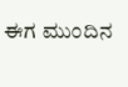ಈಗ ಮುಂದಿನ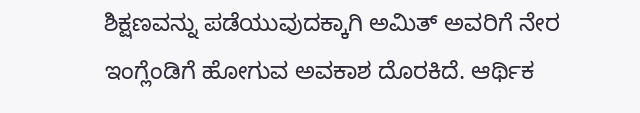ಶಿಕ್ಷಣವನ್ನು ಪಡೆಯುವುದಕ್ಕಾಗಿ ಅಮಿತ್ ಅವರಿಗೆ ನೇರ ಇಂಗ್ಲೆಂಡಿಗೆ ಹೋಗುವ ಅವಕಾಶ ದೊರಕಿದೆ. ಆರ್ಥಿಕ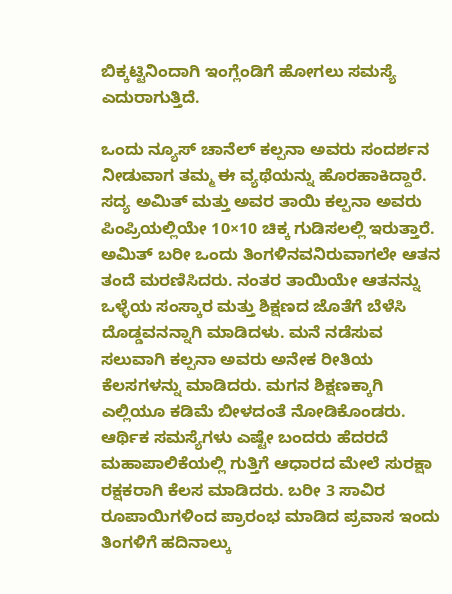ಬಿಕ್ಕಟ್ಟಿನಿಂದಾಗಿ ಇಂಗ್ಲೆಂಡಿಗೆ ಹೋಗಲು ಸಮಸ್ಯೆ ಎದುರಾಗುತ್ತಿದೆ.

ಒಂದು ನ್ಯೂಸ್ ಚಾನೆಲ್ ಕಲ್ಪನಾ ಅವರು ಸಂದರ್ಶನ ನೀಡುವಾಗ ತಮ್ಮ ಈ ವ್ಯಥೆಯನ್ನು ಹೊರಹಾಕಿದ್ದಾರೆ. ಸದ್ಯ ಅಮಿತ್ ಮತ್ತು ಅವರ ತಾಯಿ ಕಲ್ಪನಾ ಅವರು ಪಿಂಪ್ರಿಯಲ್ಲಿಯೇ 10×10 ಚಿಕ್ಕ ಗುಡಿಸಲಲ್ಲಿ ಇರುತ್ತಾರೆ. ಅಮಿತ್ ಬರೀ ಒಂದು ತಿಂಗಳಿನವನಿರುವಾಗಲೇ ಆತನ ತಂದೆ ಮರಣಿಸಿದರು. ನಂತರ ತಾಯಿಯೇ ಆತನನ್ನು ಒಳ್ಳೆಯ ಸಂಸ್ಕಾರ ಮತ್ತು ಶಿಕ್ಷಣದ ಜೊತೆಗೆ ಬೆಳೆಸಿ ದೊಡ್ಡವನನ್ನಾಗಿ ಮಾಡಿದಳು. ಮನೆ ನಡೆಸುವ ಸಲುವಾಗಿ ಕಲ್ಪನಾ ಅವರು ಅನೇಕ ರೀತಿಯ ಕೆಲಸಗಳನ್ನು ಮಾಡಿದರು. ಮಗನ ಶಿಕ್ಷಣಕ್ಕಾಗಿ ಎಲ್ಲಿಯೂ ಕಡಿಮೆ ಬೀಳದಂತೆ ನೋಡಿಕೊಂಡರು. ಆರ್ಥಿಕ ಸಮಸ್ಯೆಗಳು ಎಷ್ಟೇ ಬಂದರು ಹೆದರದೆ ಮಹಾಪಾಲಿಕೆಯಲ್ಲಿ ಗುತ್ತಿಗೆ ಆಧಾರದ ಮೇಲೆ ಸುರಕ್ಷಾ ರಕ್ಷಕರಾಗಿ ಕೆಲಸ ಮಾಡಿದರು. ಬರೀ 3 ಸಾವಿರ ರೂಪಾಯಿಗಳಿಂದ ಪ್ರಾರಂಭ ಮಾಡಿದ ಪ್ರವಾಸ ಇಂದು ತಿಂಗಳಿಗೆ ಹದಿನಾಲ್ಕು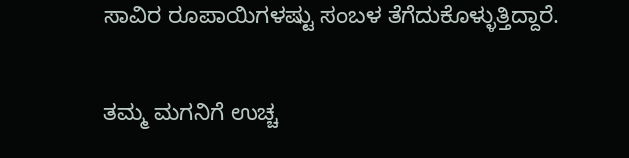ಸಾವಿರ ರೂಪಾಯಿಗಳಷ್ಟು ಸಂಬಳ ತೆಗೆದುಕೊಳ್ಳುತ್ತಿದ್ದಾರೆ.

ತಮ್ಮ ಮಗನಿಗೆ ಉಚ್ಚ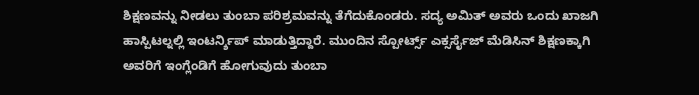ಶಿಕ್ಷಣವನ್ನು ನೀಡಲು ತುಂಬಾ ಪರಿಶ್ರಮವನ್ನು ತೆಗೆದುಕೊಂಡರು. ಸದ್ಯ ಅಮಿತ್ ಅವರು ಒಂದು ಖಾಜಗಿ ಹಾಸ್ಪಿಟಲ್ನಲ್ಲಿ ಇಂಟರ್ನ್ಶಿಪ್ ಮಾಡುತ್ತಿದ್ದಾರೆ. ಮುಂದಿನ ಸ್ಪೋರ್ಟ್ಸ್ ಎಕ್ಸರ್ಸೈಜ್ ಮೆಡಿಸಿನ್ ಶಿಕ್ಷಣಕ್ಕಾಗಿ ಅವರಿಗೆ ಇಂಗ್ಲೆಂಡಿಗೆ ಹೋಗುವುದು ತುಂಬಾ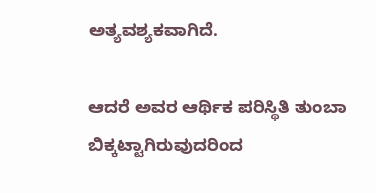ಅತ್ಯವಶ್ಯಕವಾಗಿದೆ.

ಆದರೆ ಅವರ ಆರ್ಥಿಕ ಪರಿಸ್ಥಿತಿ ತುಂಬಾ ಬಿಕ್ಕಟ್ಟಾಗಿರುವುದರಿಂದ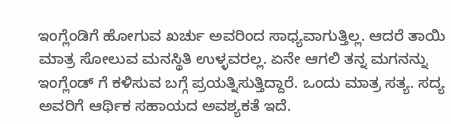ಇಂಗ್ಲೆಂಡಿಗೆ ಹೋಗುವ ಖರ್ಚು ಅವರಿಂದ ಸಾಧ್ಯವಾಗುತ್ತಿಲ್ಲ. ಆದರೆ ತಾಯಿ ಮಾತ್ರ ಸೋಲುವ ಮನಸ್ಥಿತಿ ಉಳ್ಳವರಲ್ಲ. ಏನೇ ಆಗಲಿ ತನ್ನ ಮಗನನ್ನು ಇಂಗ್ಲೆಂಡ್ ಗೆ ಕಳಿಸುವ ಬಗ್ಗೆ ಪ್ರಯತ್ನಿಸುತ್ತಿದ್ದಾರೆ. ಒಂದು ಮಾತ್ರ ಸತ್ಯ. ಸದ್ಯ ಅವರಿಗೆ ಆರ್ಥಿಕ ಸಹಾಯದ ಅವಶ್ಯಕತೆ ಇದೆ.